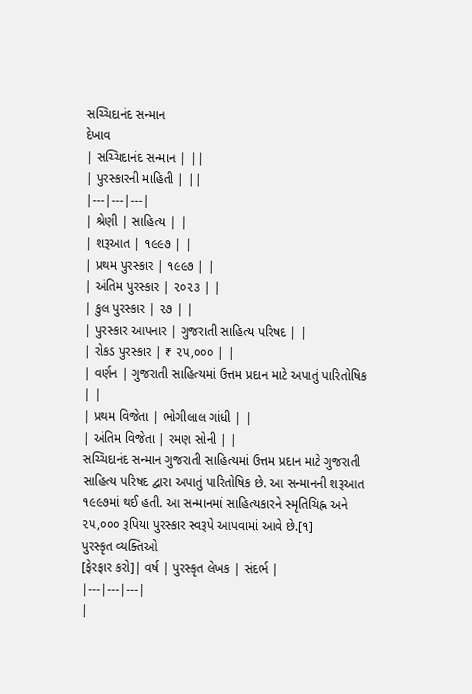સચ્ચિદાનંદ સન્માન
દેખાવ
| સચ્ચિદાનંદ સન્માન | ||
| પુરસ્કારની માહિતી | ||
|---|---|---|
| શ્રેણી | સાહિત્ય | |
| શરૂઆત | ૧૯૯૭ | |
| પ્રથમ પુરસ્કાર | ૧૯૯૭ | |
| અંતિમ પુરસ્કાર | ૨૦૨૩ | |
| કુલ પુરસ્કાર | ૨૭ | |
| પુરસ્કાર આપનાર | ગુજરાતી સાહિત્ય પરિષદ | |
| રોકડ પુરસ્કાર | ₹ ૨૫,૦૦૦ | |
| વર્ણન | ગુજરાતી સાહિત્યમાં ઉત્તમ પ્રદાન માટે અપાતું પારિતોષિક | |
| પ્રથમ વિજેતા | ભોગીલાલ ગાંધી | |
| અંતિમ વિજેતા | રમણ સોની | |
સચ્ચિદાનંદ સન્માન ગુજરાતી સાહિત્યમાં ઉત્તમ પ્રદાન માટે ગુજરાતી સાહિત્ય પરિષદ દ્વારા અપાતું પારિતોષિક છે. આ સન્માનની શરૂઆત ૧૯૯૭માં થઈ હતી. આ સન્માનમાં સાહિત્યકારને સ્મૃતિચિહ્ન અને ૨૫,૦૦૦ રૂપિયા પુરસ્કાર સ્વરૂપે આપવામાં આવે છે.[૧]
પુરસ્કૃત વ્યક્તિઓ
[ફેરફાર કરો]| વર્ષ | પુરસ્કૃત લેખક | સંદર્ભ |
|---|---|---|
|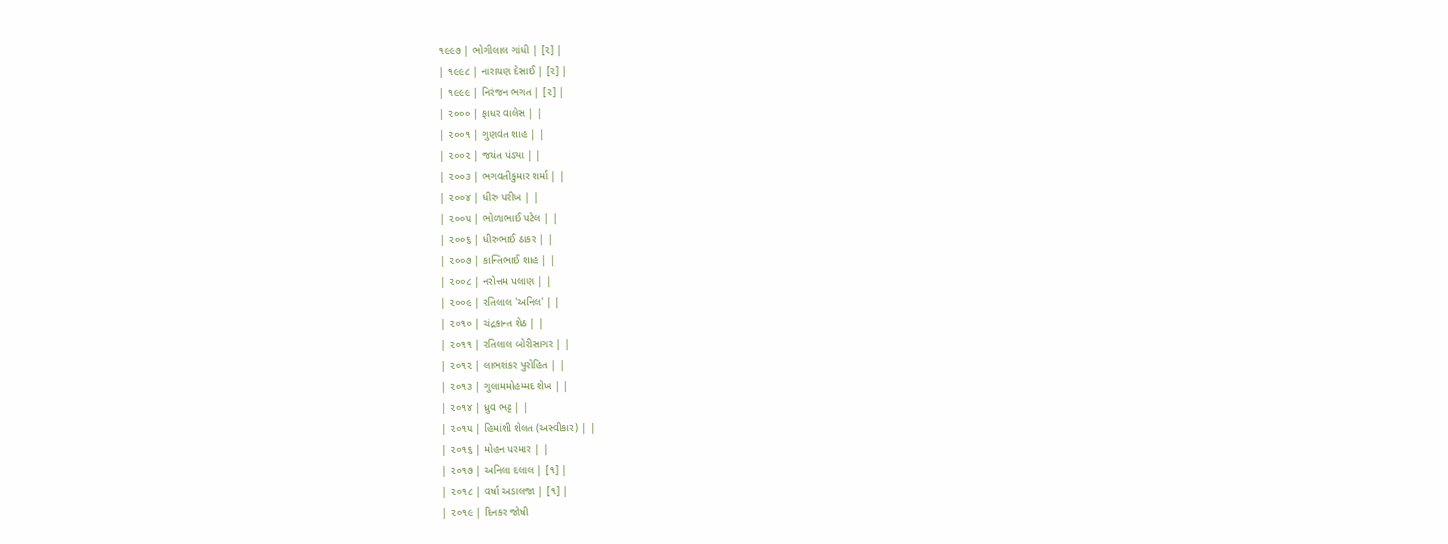૧૯૯૭ | ભોગીલાલ ગાંધી | [૨] |
| ૧૯૯૮ | નારાયણ દેસાઈ | [૨] |
| ૧૯૯૯ | નિરંજન ભગત | [૨] |
| ૨૦૦૦ | ફાધર વાલેસ | |
| ૨૦૦૧ | ગુણવંત શાહ | |
| ૨૦૦૨ | જયંત પંડ્યા | |
| ૨૦૦૩ | ભગવતીકુમાર શર્મા | |
| ૨૦૦૪ | ધીરુ પરીખ | |
| ૨૦૦૫ | ભોળાભાઈ પટેલ | |
| ૨૦૦૬ | ધીરુભાઈ ઠાકર | |
| ૨૦૦૭ | કાન્તિભાઈ શાહ | |
| ૨૦૦૮ | નરોત્તમ પલાણ | |
| ૨૦૦૯ | રતિલાલ 'અનિલ' | |
| ૨૦૧૦ | ચંદ્રકાન્ત શેઠ | |
| ૨૦૧૧ | રતિલાલ બોરીસાગર | |
| ૨૦૧૨ | લાભશંકર પુરોહિત | |
| ૨૦૧૩ | ગુલામમોહમ્મદ શેખ | |
| ૨૦૧૪ | ધ્રુવ ભટ્ટ | |
| ૨૦૧૫ | હિમાંશી શેલત (અસ્વીકાર) | |
| ૨૦૧૬ | મોહન પરમાર | |
| ૨૦૧૭ | અનિલા દલાલ | [૧] |
| ૨૦૧૮ | વર્ષા અડાલજા | [૧] |
| ૨૦૧૯ | દિનકર જોષી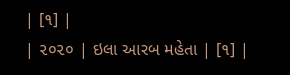| [૧] |
| ૨૦૨૦ | ઇલા આરબ મહેતા | [૧] |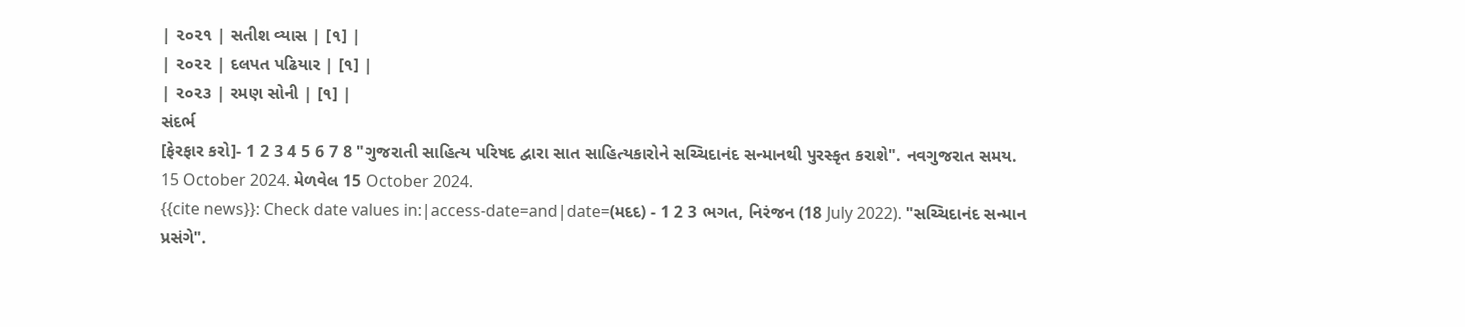| ૨૦૨૧ | સતીશ વ્યાસ | [૧] |
| ૨૦૨૨ | દલપત પઢિયાર | [૧] |
| ૨૦૨૩ | રમણ સોની | [૧] |
સંદર્ભ
[ફેરફાર કરો]- 1 2 3 4 5 6 7 8 "ગુજરાતી સાહિત્ય પરિષદ દ્વારા સાત સાહિત્યકારોને સચ્ચિદાનંદ સન્માનથી પુરસ્કૃત કરાશે". નવગુજરાત સમય. 15 October 2024. મેળવેલ 15 October 2024.
{{cite news}}: Check date values in:|access-date=and|date=(મદદ) - 1 2 3 ભગત, નિરંજન (18 July 2022). "સચ્ચિદાનંદ સન્માન પ્રસંગે".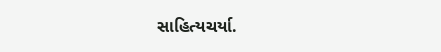સાહિત્યચર્યા.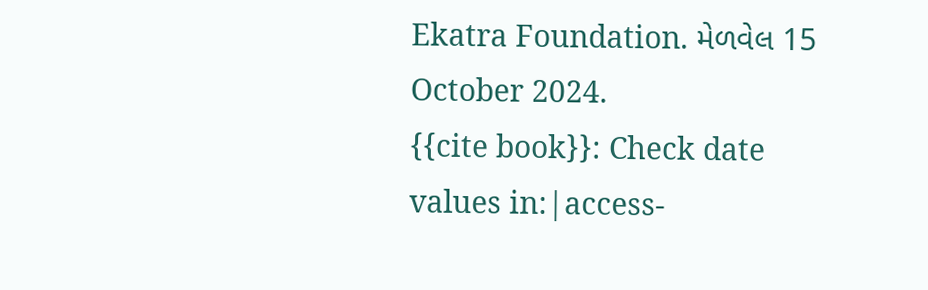Ekatra Foundation. મેળવેલ 15 October 2024.
{{cite book}}: Check date values in:|access-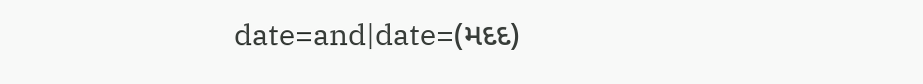date=and|date=(મદદ)